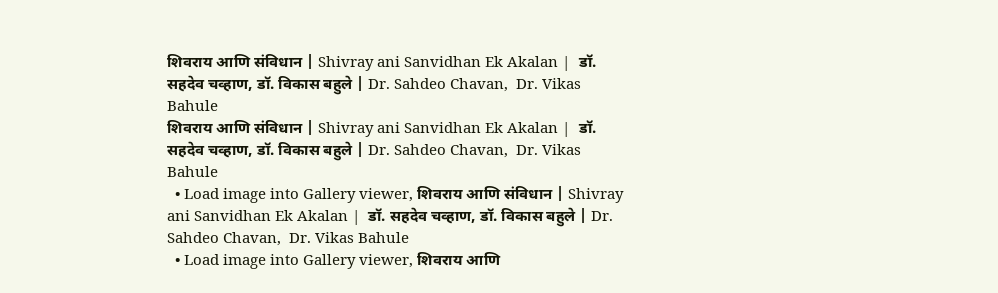शिवराय आणि संविधान | Shivray ani Sanvidhan Ek Akalan |  डॉ. सहदेव चव्हाण, डॉ. विकास बहुले | Dr. Sahdeo Chavan,  Dr. Vikas Bahule
शिवराय आणि संविधान | Shivray ani Sanvidhan Ek Akalan |  डॉ. सहदेव चव्हाण, डॉ. विकास बहुले | Dr. Sahdeo Chavan,  Dr. Vikas Bahule
  • Load image into Gallery viewer, शिवराय आणि संविधान | Shivray ani Sanvidhan Ek Akalan |  डॉ. सहदेव चव्हाण, डॉ. विकास बहुले | Dr. Sahdeo Chavan,  Dr. Vikas Bahule
  • Load image into Gallery viewer, शिवराय आणि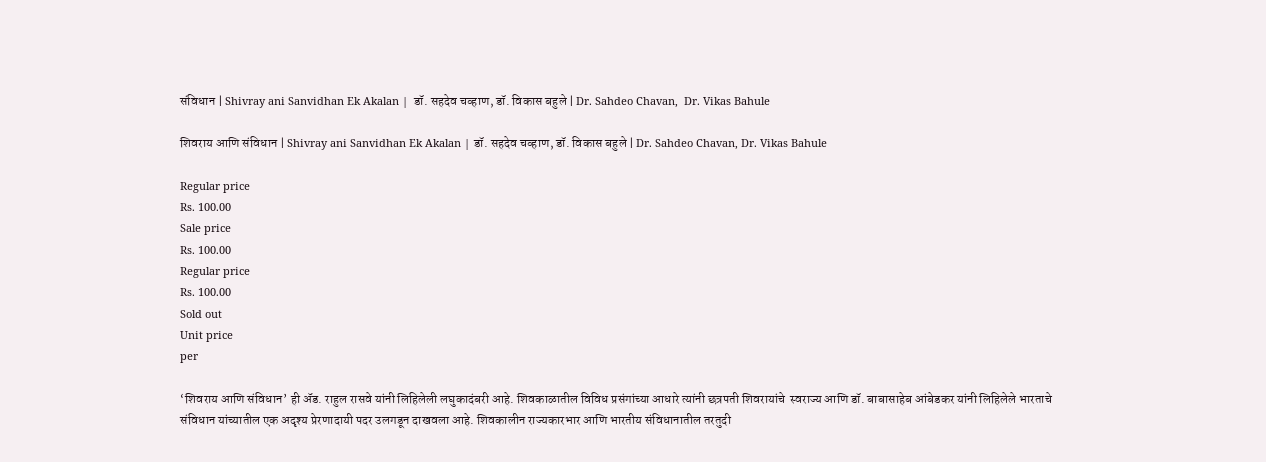संविधान | Shivray ani Sanvidhan Ek Akalan |  डॉ. सहदेव चव्हाण, डॉ. विकास बहुले | Dr. Sahdeo Chavan,  Dr. Vikas Bahule

शिवराय आणि संविधान | Shivray ani Sanvidhan Ek Akalan | डॉ. सहदेव चव्हाण, डॉ. विकास बहुले | Dr. Sahdeo Chavan, Dr. Vikas Bahule

Regular price
Rs. 100.00
Sale price
Rs. 100.00
Regular price
Rs. 100.00
Sold out
Unit price
per

‘शिवराय आणि संविधान’ ही ॲड. राहुल रासवे यांनी लिहिलेली लघुकादंबरी आहे. शिवकाळातील विविध प्रसंगांच्या आधारे त्यांनी छत्रपती शिवरायांचे  स्वराज्य आणि डॉ. बाबासाहेब आंबेडकर यांनी लिहिलेले भारताचे संविधान यांच्यातील एक अदृश्य प्रेरणादायी पदर उलगडून दाखवला आहे. शिवकालीन राज्यकारभार आणि भारतीय संविधानातील तरतुदी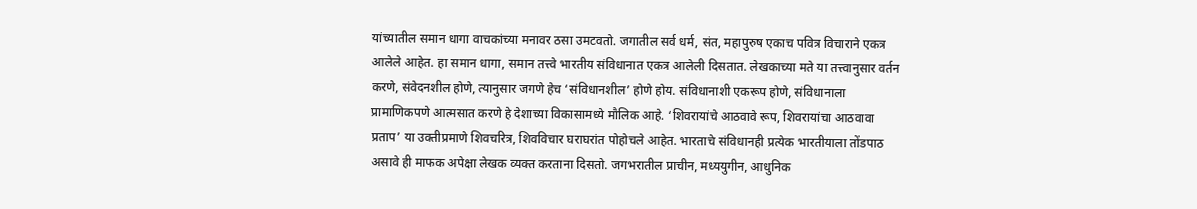यांच्यातील समान धागा वाचकांच्या मनावर ठसा उमटवतो. जगातील सर्व धर्म, संत, महापुरुष एकाच पवित्र विचाराने एकत्र आलेले आहेत. हा समान धागा, समान तत्त्वे भारतीय संविधानात एकत्र आलेली दिसतात. लेखकाच्या मते या तत्त्वानुसार वर्तन करणे, संवेदनशील होणे, त्यानुसार जगणे हेच ‘संविधानशील’ होणे होय. संविधानाशी एकरूप होणे, संविधानाला प्रामाणिकपणे आत्मसात करणे हे देशाच्या विकासामध्ये मौलिक आहे. ‘शिवरायांचे आठवावे रूप, शिवरायांचा आठवावा प्रताप’ या उक्तीप्रमाणे शिवचरित्र, शिवविचार घराघरांत पोहोचले आहेत. भारताचे संविधानही प्रत्येक भारतीयाला तोंडपाठ असावे ही माफक अपेक्षा लेखक व्यक्त करताना दिसतो. जगभरातील प्राचीन, मध्ययुगीन, आधुनिक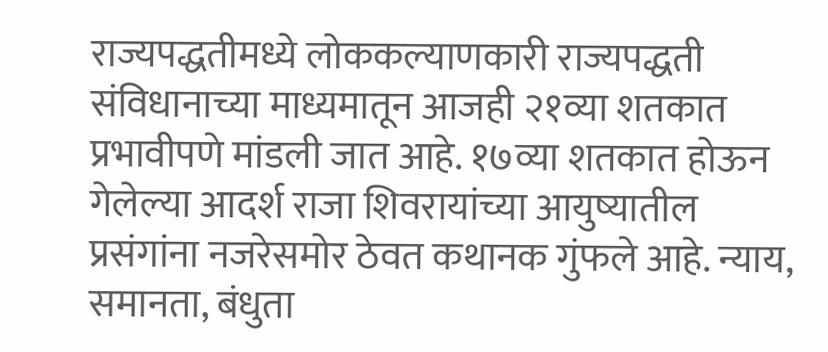राज्यपद्धतीमध्ये लोककल्याणकारी राज्यपद्धती संविधानाच्या माध्यमातून आजही २१व्या शतकात प्रभावीपणे मांडली जात आहे. १७व्या शतकात होऊन गेलेल्या आदर्श राजा शिवरायांच्या आयुष्यातील प्रसंगांना नजरेसमोर ठेवत कथानक गुंफले आहे. न्याय, समानता, बंधुता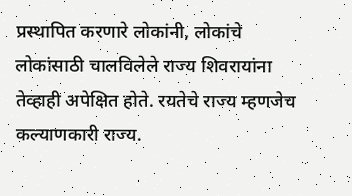प्रस्थापित करणारे लोकांनी, लोकांचे लोकांसाठी चालविलेले राज्य शिवरायांना तेव्हाही अपेक्षित होते. रयतेचे राज्य म्हणजेच कल्याणकारी राज्य.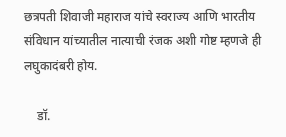छत्रपती शिवाजी महाराज यांचे स्वराज्य आणि भारतीय संविधान यांच्यातील नात्याची रंजक अशी गोष्ट म्हणजे ही लघुकादंबरी होय.

    डॉ.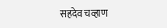सहदेव चव्हाण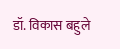डॉ. विकास बहुले